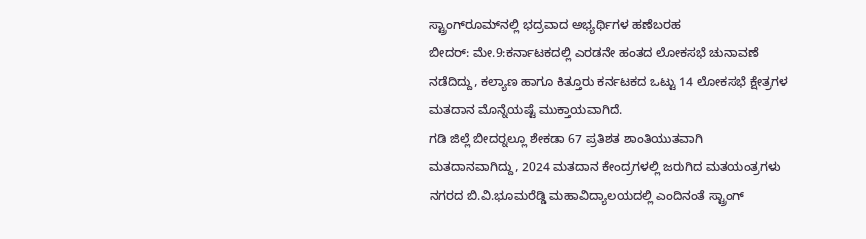ಸ್ಟ್ರಾಂಗ್‍ರೂಮ್‍ನಲ್ಲಿ ಭದ್ರವಾದ ಅಭ್ಯರ್ಥಿಗಳ ಹಣೆಬರಹ
ಬೀದರ್: ಮೇ.9:ಕರ್ನಾಟಕದಲ್ಲಿ ಎರಡನೇ ಹಂತದ ಲೋಕಸಭೆ ಚುನಾವಣೆ ನಡೆದಿದ್ದು, ಕಲ್ಯಾಣ ಹಾಗೂ ಕಿತ್ತೂರು ಕರ್ನಟಕದ ಒಟ್ಟು 14 ಲೋಕಸಭೆ ಕ್ಷೇತ್ರಗಳ ಮತದಾನ ಮೊನ್ನೆಯಷ್ಟೆ ಮುಕ್ತಾಯವಾಗಿದೆ.
ಗಡಿ ಜಿಲ್ಲೆ ಬೀದರ್‍ನಲ್ಲೂ ಶೇಕಡಾ 67 ಪ್ರತಿಶತ ಶಾಂತಿಯುತವಾಗಿ ಮತದಾನವಾಗಿದ್ದು, 2024 ಮತದಾನ ಕೇಂದ್ರಗಳಲ್ಲಿ ಜರುಗಿದ ಮತಯಂತ್ರಗಳು ನಗರದ ಬಿ.ವಿ.ಭೂಮರೆಡ್ಡಿ ಮಹಾವಿದ್ಯಾಲಯದಲ್ಲಿ ಎಂದಿನಂತೆ ಸ್ಟ್ರಾಂಗ್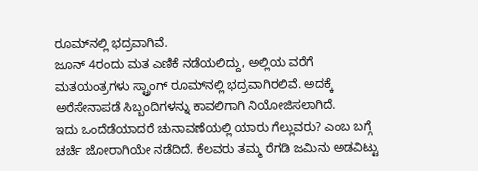ರೂಮ್‍ನಲ್ಲಿ ಭದ್ರವಾಗಿವೆ.
ಜೂನ್ 4ರಂದು ಮತ ಎಣಿಕೆ ನಡೆಯಲಿದ್ದು, ಅಲ್ಲಿಯ ವರೆಗೆ ಮತಯಂತ್ರಗಳು ಸ್ಟ್ರಾಂಗ್ ರೂಮ್‍ನಲ್ಲಿ ಭದ್ರವಾಗಿರಲಿವೆ. ಅದಕ್ಕೆ ಅರೆಸೇನಾಪಡೆ ಸಿಬ್ಬಂದಿಗಳನ್ನು ಕಾವಲಿಗಾಗಿ ನಿಯೋಜಿಸಲಾಗಿದೆ.
ಇದು ಒಂದೆಡೆಯಾದರೆ ಚುನಾವಣೆಯಲ್ಲಿ ಯಾರು ಗೆಲ್ಲುವರು? ಎಂಬ ಬಗ್ಗೆ ಚರ್ಚೆ ಜೋರಾಗಿಯೇ ನಡೆದಿದೆ. ಕೆಲವರು ತಮ್ಮ ರೆಗಡಿ ಜಮಿನು ಅಡವಿಟ್ಟು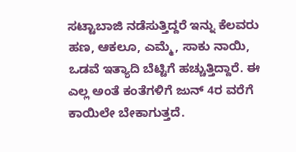ಸಟ್ಟಾಬಾಜಿ ನಡೆಸುತ್ತಿದ್ದರೆ ಇನ್ನು ಕೆಲವರು ಹಣ, ಆಕಲೂ, ಎಮ್ಮೆ, ಸಾಕು ನಾಯಿ, ಒಡವೆ ಇತ್ಯಾದಿ ಬೆಟ್ಟಿಗೆ ಹಚ್ಚುತ್ತಿದ್ದಾರೆ. ಈ ಎಲ್ಲ ಅಂತೆ ಕಂತೆಗಳಿಗೆ ಜುನ್ 4ರ ವರೆಗೆ ಕಾಯಿಲೇ ಬೇಕಾಗುತ್ತದೆ.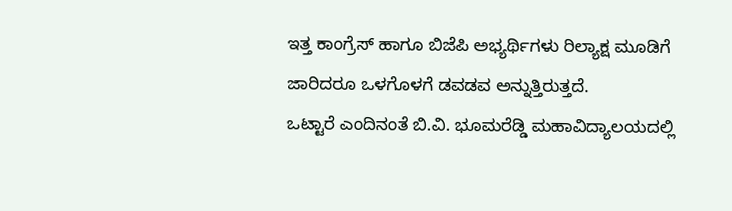ಇತ್ತ ಕಾಂಗ್ರೆಸ್ ಹಾಗೂ ಬಿಜೆಪಿ ಅಭ್ಯರ್ಥಿಗಳು ರಿಲ್ಯಾಕ್ಷ ಮೂಡಿಗೆ ಜಾರಿದರೂ ಒಳಗೊಳಗೆ ಡವಡವ ಅನ್ನುತ್ತಿರುತ್ತದೆ.
ಒಟ್ಟಾರೆ ಎಂದಿನಂತೆ ಬಿ.ವಿ. ಭೂಮರೆಡ್ಡಿ ಮಹಾವಿದ್ಯಾಲಯದಲ್ಲಿ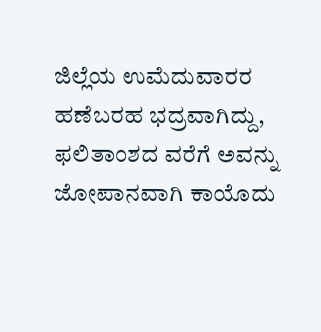ಜಿಲ್ಲೆಯ ಉಮೆದುವಾರರ ಹಣೆಬರಹ ಭದ್ರವಾಗಿದ್ದು, ಫಲಿತಾಂಶದ ವರೆಗೆ ಅವನ್ನು ಜೋಪಾನವಾಗಿ ಕಾಯೊದು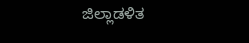ಜಿಲ್ಲಾಡಳಿತ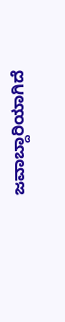ಜವಾಬ್ದಾರಿಯಾಗಿದೆ